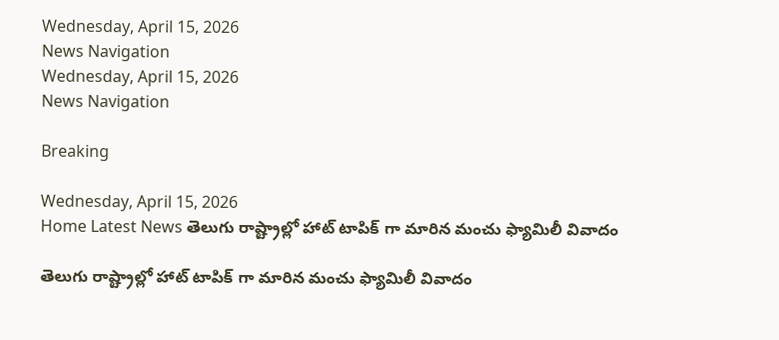Wednesday, April 15, 2026
News Navigation
Wednesday, April 15, 2026
News Navigation

Breaking

Wednesday, April 15, 2026
Home Latest News తెలుగు రాష్ట్రాల్లో హాట్ టాపిక్ గా మారిన మంచు ఫ్యామిలీ వివాదం

తెలుగు రాష్ట్రాల్లో హాట్ టాపిక్ గా మారిన మంచు ఫ్యామిలీ వివాదం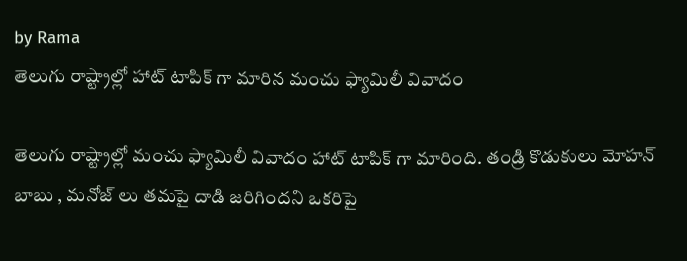by Rama
తెలుగు రాష్ట్రాల్లో హాట్ టాపిక్ గా మారిన మంచు ఫ్యామిలీ వివాదం

తెలుగు రాష్ట్రాల్లో మంచు ఫ్యామిలీ వివాదం హాట్ టాపిక్ గా మారింది. తండ్రి కొడుకులు మోహన్ బాబు , మనోజ్ లు తమపై దాడి జరిగిందని ఒకరిపై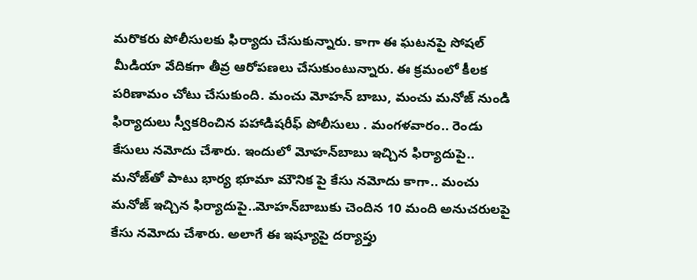మరొకరు పోలీసులకు ఫిర్యాదు చేసుకున్నారు. కాగా ఈ ఘటనపై సోషల్ మీడియా వేదికగా తీవ్ర ఆరోపణలు చేసుకుంటున్నారు. ఈ క్రమంలో కీలక పరిణామం చోటు చేసుకుంది. మంచు మోహన్ బాబు, మంచు మనోజ్ నుండి ఫిర్యాదులు స్వీకరించిన పహాడిషరీఫ్‌ పోలీసులు . మంగళవారం.. రెండు కేసులు నమోదు చేశారు. ఇందులో మోహన్‌బాబు ఇచ్చిన ఫిర్యాదుపై.. మనోజ్‌తో పాటు భార్య భూమా మౌనిక పై కేసు నమోదు కాగా.. మంచు మనోజ్‌ ఇచ్చిన ఫిర్యాదుపై..మోహన్‌బాబుకు చెందిన 10 మంది అనుచరులపై కేసు నమోదు చేశారు. అలాగే ఈ ఇష్యూపై దర్యాప్తు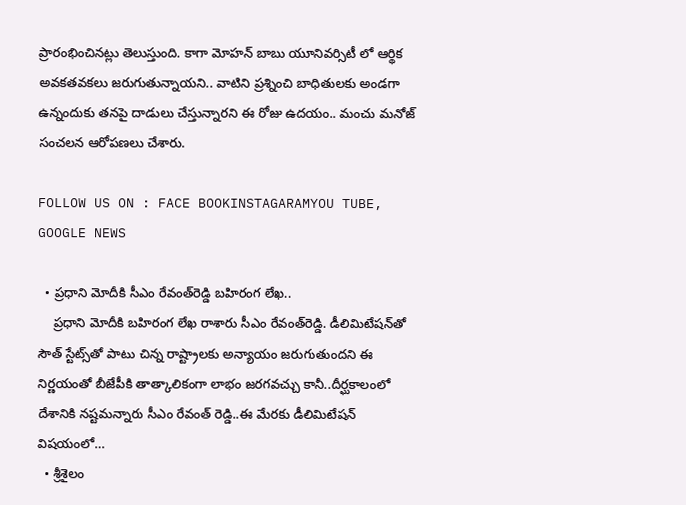ప్రారంభించినట్లు తెలుస్తుంది. కాగా మోహన్ బాబు యూనివర్సిటీ లో ఆర్థిక అవకతవకలు జరుగుతున్నాయని.. వాటిని ప్రశ్నించి బాధితులకు అండగా ఉన్నందుకు తనపై దాడులు చేస్తున్నారని ఈ రోజు ఉదయం.. మంచు మనోజ్ సంచలన ఆరోపణలు చేశారు.

FOLLOW US ON : FACE BOOKINSTAGARAMYOU TUBE, GOOGLE NEWS

  • ప్రధాని మోదీకి సీఎం రేవంత్‌రెడ్డి బహిరంగ లేఖ..
    ప్రధాని మోదీకి బహిరంగ లేఖ రాశారు సీఎం రేవంత్‌రెడ్డి. డీలిమిటేషన్‍తో సౌత్‌ స్టేట్స్‌తో పాటు చిన్న రాష్ట్రాలకు అన్యాయం జరుగుతుందని ఈ నిర్ణయంతో బీజేపీకి తాత్కాలికంగా లాభం జరగవచ్చు కానీ..దీర్ఘకాలంలో దేశానికి నష్టమన్నారు సీఎం రేవంత్ రెడ్డి..ఈ మేరకు డీలిమిటేషన్ విషయంలో…
  • శ్రీశైలం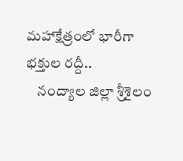మహాక్షేత్రంలో భారీగా భక్తుల రద్దీ..
    నంద్యాల జిల్లా శ్రీశైలం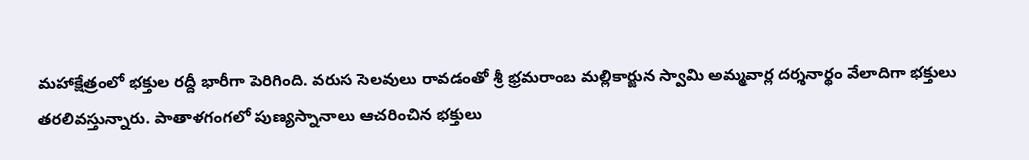మహాక్షేత్రంలో భక్తుల రద్దీ భారీగా పెరిగింది. వరుస సెలవులు రావడంతో శ్రీ భ్రమరాంబ మల్లికార్జున స్వామి అమ్మవార్ల దర్శనార్థం వేలాదిగా భక్తులు తరలివస్తున్నారు. పాతాళగంగలో పుణ్యస్నానాలు ఆచరించిన భక్తులు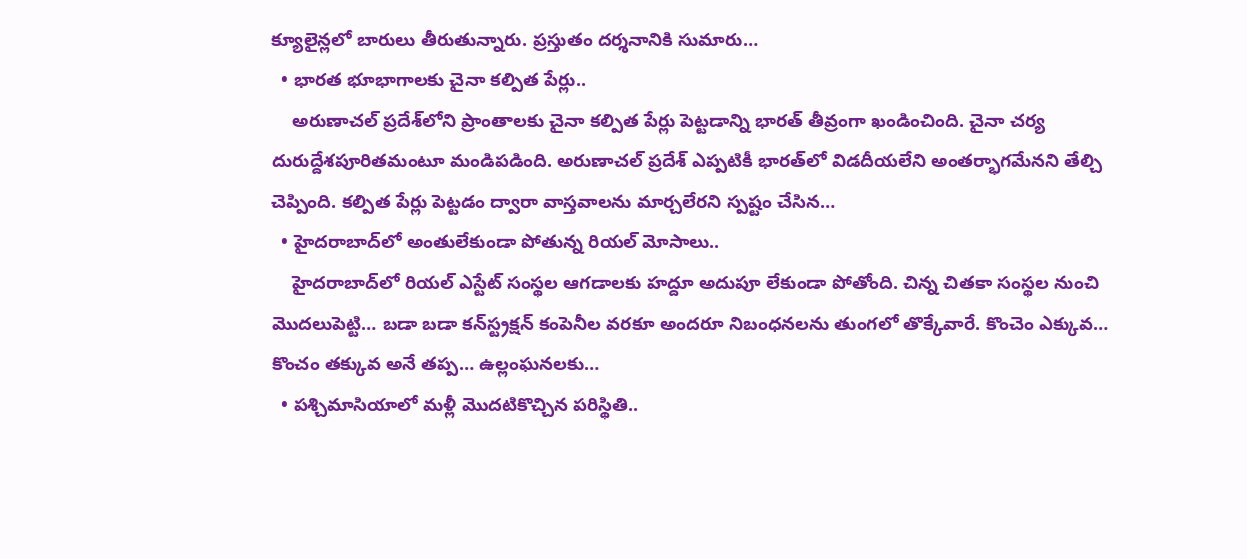క్యూలైన్లలో బారులు తీరుతున్నారు. ప్రస్తుతం దర్శనానికి సుమారు…
  • భారత భూభాగాలకు చైనా కల్పిత పేర్లు..
    అరుణాచల్‌ ప్రదేశ్‌లోని ప్రాంతాలకు చైనా కల్పిత పేర్లు పెట్టడాన్ని భారత్‌ తీవ్రంగా ఖండించింది. చైనా చర్య దురుద్దేశపూరితమంటూ మండిపడింది. అరుణాచల్‌ ప్రదేశ్‌ ఎప్పటికీ భారత్‌లో విడదీయలేని అంతర్భాగమేనని తేల్చి చెప్పింది. కల్పిత పేర్లు పెట్టడం ద్వారా వాస్తవాలను మార్చలేరని స్పష్టం చేసిన…
  • హైదరాబాద్‌లో అంతులేకుండా పోతున్న రియల్‌ మోసాలు..
    హైదరాబాద్‌లో రియల్‌ ఎస్టేట్‌ సంస్థల ఆగడాలకు హద్దూ అదుపూ లేకుండా పోతోంది. చిన్న చితకా సంస్థల నుంచి మొదలుపెట్టి… బడా బడా కన్‌స్ట్రక్షన్‌ కంపెనీల వరకూ అందరూ నిబంధనలను తుంగలో తొక్కేవారే. కొంచెం ఎక్కువ… కొంచం తక్కువ అనే తప్ప… ఉల్లంఘనలకు…
  • పశ్చిమాసియాలో మళ్లీ మొదటికొచ్చిన పరిస్థితి..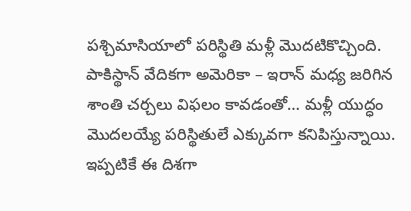పశ్చిమాసియాలో పరిస్థితి మళ్లీ మొదటికొచ్చింది. పాకిస్థాన్‌ వేదికగా అమెరికా – ఇరాన్ మధ్య జరిగిన శాంతి చర్చలు విఫలం కావడంతో… మళ్లీ యుద్ధం మొదలయ్యే పరిస్థితులే ఎక్కువగా కనిపిస్తున్నాయి. ఇప్పటికే ఈ దిశగా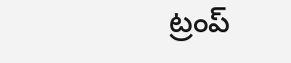ట్రంప్‌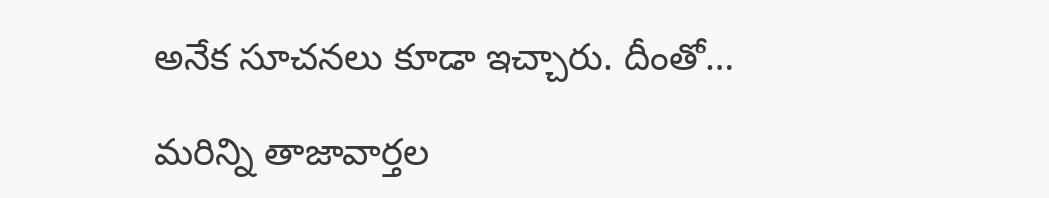అనేక సూచనలు కూడా ఇచ్చారు. దీంతో…

మరిన్ని తాజావార్తల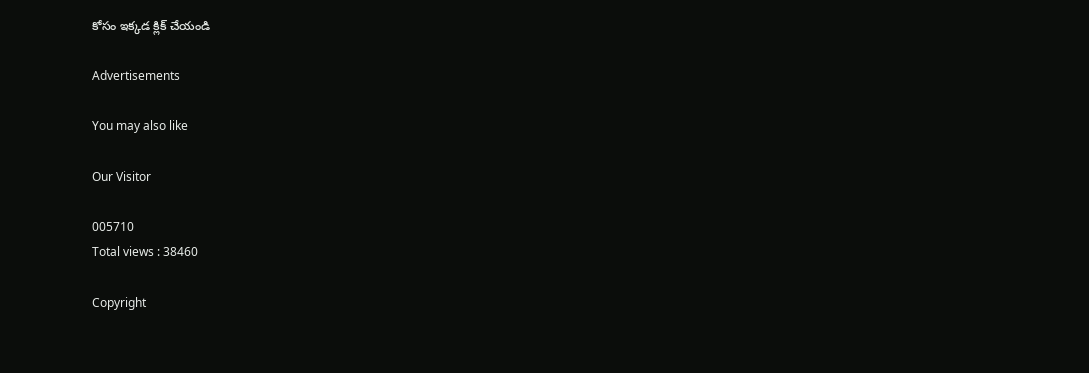కోసం ఇక్కడ క్లిక్ చేయండి

Advertisements

You may also like

Our Visitor

005710
Total views : 38460

Copyright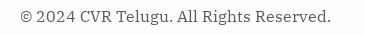© 2024 CVR Telugu. All Rights Reserved.